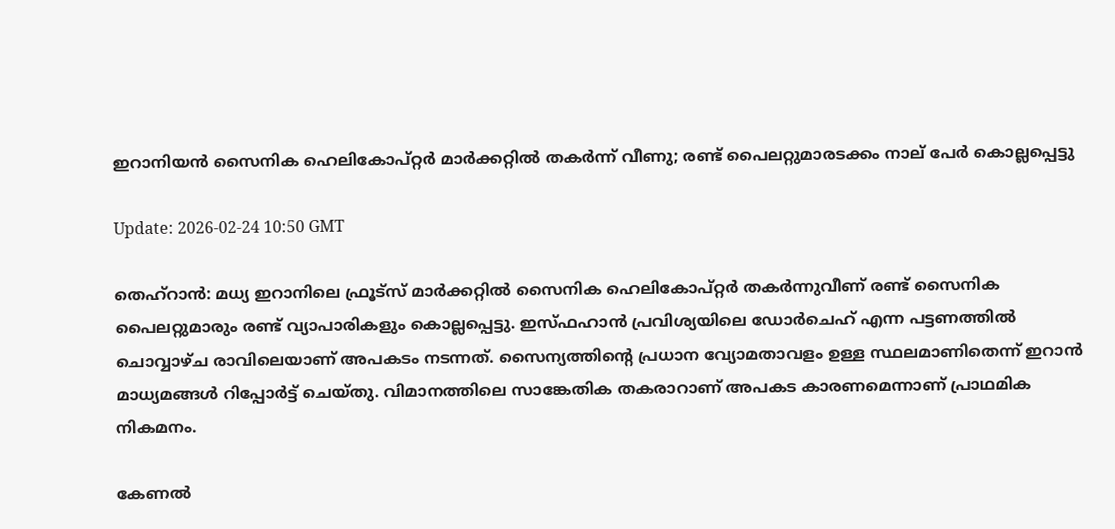ഇറാനിയന്‍ സൈനിക ഹെലികോപ്റ്റര്‍ മാര്‍ക്കറ്റില്‍ തകര്‍ന്ന് വീണു; രണ്ട് പൈലറ്റുമാരടക്കം നാല് പേര്‍ കൊല്ലപ്പെട്ടു

Update: 2026-02-24 10:50 GMT

തെഹ്‌റാന്‍: മധ്യ ഇറാനിലെ ഫ്രൂട്‌സ് മാര്‍ക്കറ്റില്‍ സൈനിക ഹെലികോപ്റ്റര്‍ തകര്‍ന്നുവീണ് രണ്ട് സൈനിക പൈലറ്റുമാരും രണ്ട് വ്യാപാരികളും കൊല്ലപ്പെട്ടു. ഇസ്ഫഹാന്‍ പ്രവിശ്യയിലെ ഡോര്‍ചെഹ് എന്ന പട്ടണത്തില്‍ ചൊവ്വാഴ്ച രാവിലെയാണ് അപകടം നടന്നത്. സൈന്യത്തിന്റെ പ്രധാന വ്യോമതാവളം ഉള്ള സ്ഥലമാണിതെന്ന് ഇറാന്‍ മാധ്യമങ്ങള്‍ റിപ്പോര്‍ട്ട് ചെയ്തു. വിമാനത്തിലെ സാങ്കേതിക തകരാറാണ് അപകട കാരണമെന്നാണ് പ്രാഥമിക നികമനം.

കേണല്‍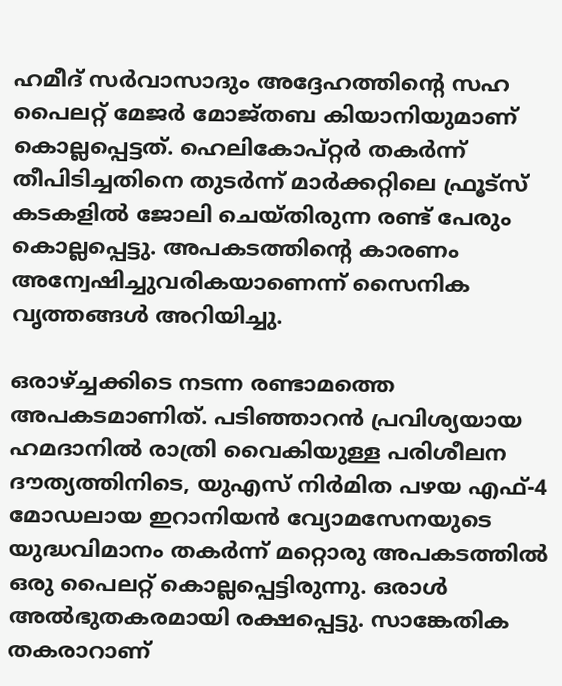ഹമീദ് സര്‍വാസാദും അദ്ദേഹത്തിന്റെ സഹ പൈലറ്റ് മേജര്‍ മോജ്തബ കിയാനിയുമാണ് കൊല്ലപ്പെട്ടത്. ഹെലികോപ്റ്റര്‍ തകര്‍ന്ന് തീപിടിച്ചതിനെ തുടര്‍ന്ന് മാര്‍ക്കറ്റിലെ ഫ്രൂട്‌സ് കടകളില്‍ ജോലി ചെയ്തിരുന്ന രണ്ട് പേരും കൊല്ലപ്പെട്ടു. അപകടത്തിന്റെ കാരണം അന്വേഷിച്ചുവരികയാണെന്ന് സൈനിക വൃത്തങ്ങള്‍ അറിയിച്ചു.

ഒരാഴ്ച്ചക്കിടെ നടന്ന രണ്ടാമത്തെ അപകടമാണിത്. പടിഞ്ഞാറന്‍ പ്രവിശ്യയായ ഹമദാനില്‍ രാത്രി വൈകിയുള്ള പരിശീലന ദൗത്യത്തിനിടെ, യുഎസ് നിര്‍മിത പഴയ എഫ്-4 മോഡലായ ഇറാനിയന്‍ വ്യോമസേനയുടെ യുദ്ധവിമാനം തകര്‍ന്ന് മറ്റൊരു അപകടത്തില്‍ ഒരു പൈലറ്റ് കൊല്ലപ്പെട്ടിരുന്നു. ഒരാള്‍ അല്‍ഭുതകരമായി രക്ഷപ്പെട്ടു. സാങ്കേതിക തകരാറാണ്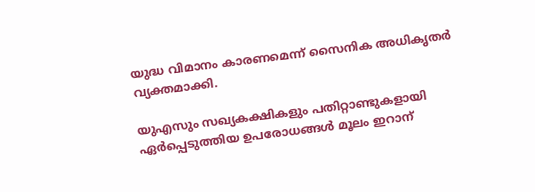യുദ്ധ വിമാനം കാരണമെന്ന് സൈനിക അധികൃതര്‍ വ്യക്തമാക്കി.

യുഎസും സഖ്യകക്ഷികളും പതിറ്റാണ്ടുകളായി ഏര്‍പ്പെടുത്തിയ ഉപരോധങ്ങള്‍ മൂലം ഇറാന്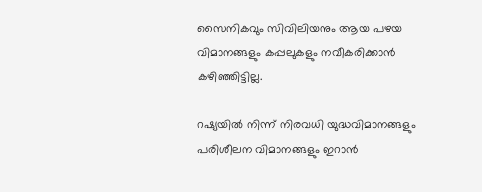സൈനികവും സിവിലിയനും ആയ പഴയ വിമാനങ്ങളും കപ്പലുകളും നവീകരിക്കാന്‍ കഴിഞ്ഞിട്ടില്ല.

റഷ്യയില്‍ നിന്ന് നിരവധി യുദ്ധവിമാനങ്ങളും പരിശീലന വിമാനങ്ങളും ഇറാന്‍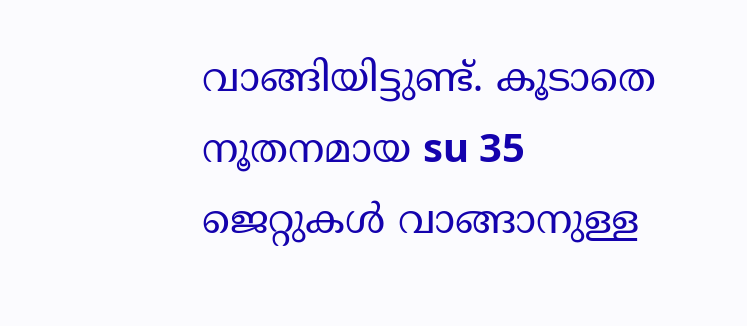വാങ്ങിയിട്ടുണ്ട്. കൂടാതെ നൂതനമായ su 35 ജെറ്റുകള്‍ വാങ്ങാനുള്ള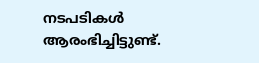നടപടികള്‍ ആരംഭിച്ചിട്ടുണ്ട്.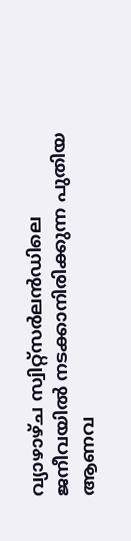വ്യാഴാഴ്ച സ്വിറ്റ്‌സര്‍ലന്‍ഡിലെ ജനീവയില്‍ നടക്കാനിരിക്കുന്ന പുതിയ ആണവ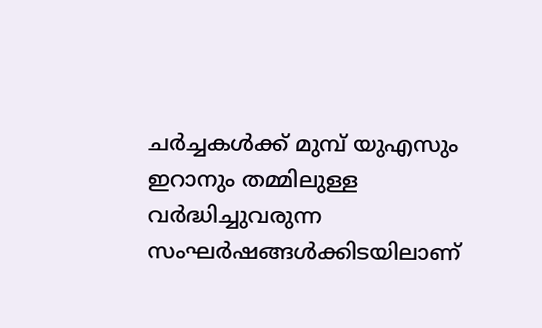ചര്‍ച്ചകള്‍ക്ക് മുമ്പ് യുഎസും ഇറാനും തമ്മിലുള്ള വര്‍ദ്ധിച്ചുവരുന്ന സംഘര്‍ഷങ്ങള്‍ക്കിടയിലാണ്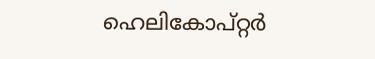ഹെലികോപ്റ്റര്‍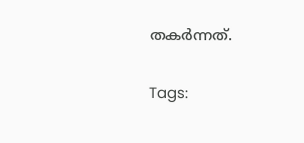തകര്‍ന്നത്.

Tags: